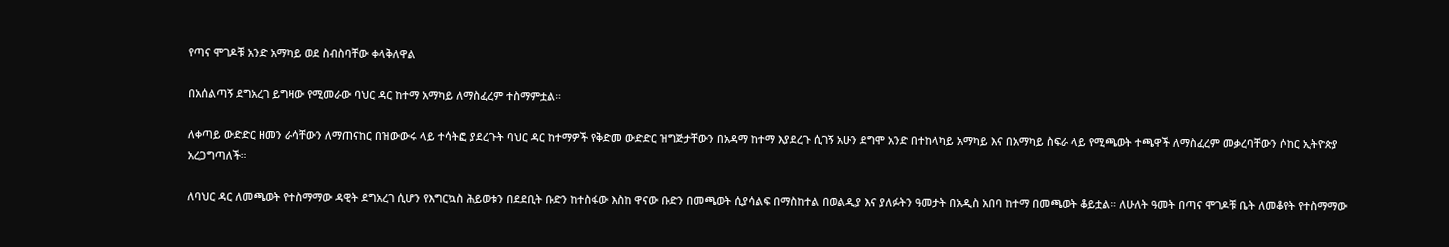የጣና ሞገዶቹ አንድ አማካይ ወደ ስብስባቸው ቀላቅለዋል

በአሰልጣኝ ደግአረገ ይግዛው የሚመራው ባህር ዳር ከተማ አማካይ ለማስፈረም ተስማምቷል።

ለቀጣይ ውድድር ዘመን ራሳቸውን ለማጠናከር በዝውውሩ ላይ ተሳትፎ ያደረጉት ባህር ዳር ከተማዎች የቅድመ ውድድር ዝግጅታቸውን በአዳማ ከተማ እያደረጉ ሲገኝ አሁን ደግሞ አንድ በተከላካይ አማካይ እና በአማካይ ስፍራ ላይ የሚጫወት ተጫዋች ለማስፈረም መቃረባቸውን ሶከር ኢትዮጵያ አረጋግጣለች።

ለባህር ዳር ለመጫወት የተስማማው ዳዊት ደግአረገ ሲሆን የእግርኳስ ሕይወቱን በደደቢት ቡድን ከተስፋው እስከ ዋናው ቡድን በመጫወት ሲያሳልፍ በማስከተል በወልዲያ እና ያለፉትን ዓመታት በአዲስ አበባ ከተማ በመጫወት ቆይቷል። ለሁለት ዓመት በጣና ሞገዶቹ ቤት ለመቆየት የተስማማው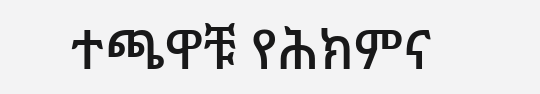ተጫዋቹ የሕክምና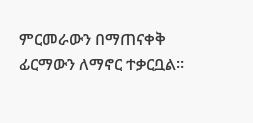ምርመራውን በማጠናቀቅ ፊርማውን ለማኖር ተቃርቧል።